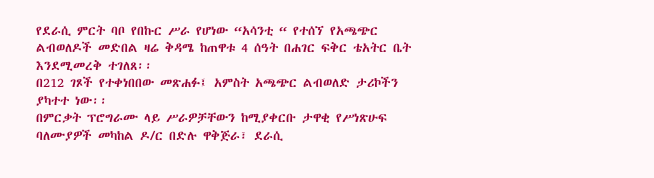የደራሲ ምርት ባቦ የበኩር ሥራ የሆነው “አሳንቲ “ የተሰኘ የአጫጭር ልብወለዶች መድበል ዛሬ ቅዳሜ ከጠዋቱ 4 ሰዓት በሐገር ፍቅር ቴአትር ቤት እንደሚመረቅ ተገለጸ፡፡
በ212 ገጾች የተቀነበበው መጽሐፉ፤ አምስት አጫጭር ልብወለድ ታሪኮችን ያካተተ ነው፡፡
በምርቃት ፕሮግራሙ ላይ ሥራዎቻቸውን ከሚያቀርቡ ታዋቂ የሥነጽሁፍ ባለሙያዎች መካከል ዶ/ር በድሉ ዋቅጅራ፣ ደራሲ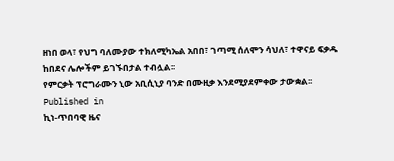ዘነበ ወላ፣ የህግ ባለሙያው ተክለሚካኤል አበበ፣ ገጣሚ ሰለሞን ሳህለ፣ ተዋናይ ፍቃዱ ከበደና ሌሎችም ይገኙበታል ተብሏል፡፡
የምርቃት ፕሮግራሙን ኒው አቢሲኒያ ባንድ በሙዚቃ እንደሚያደምቀው ታውቋል፡፡
Published in
ኪነ-ጥበባዊ ዜና